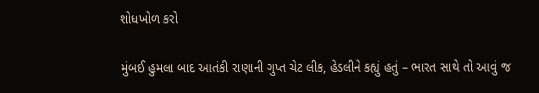શોધખોળ કરો

મુંબઈ હુમલા બાદ આતંકી રાણાની ગુપ્ત ચેટ લીક, હેડલીને કહ્યું હતું – ભારત સાથે તો આવું જ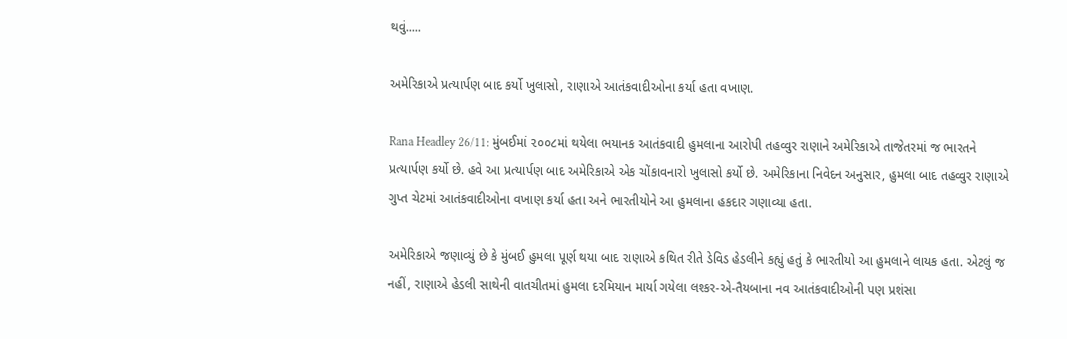થવું.....

અમેરિકાએ પ્રત્યાર્પણ બાદ કર્યો ખુલાસો, રાણાએ આતંકવાદીઓના કર્યા હતા વખાણ.

Rana Headley 26/11: મુંબઈમાં ૨૦૦૮માં થયેલા ભયાનક આતંકવાદી હુમલાના આરોપી તહવ્વુર રાણાને અમેરિકાએ તાજેતરમાં જ ભારતને પ્રત્યાર્પણ કર્યો છે. હવે આ પ્રત્યાર્પણ બાદ અમેરિકાએ એક ચોંકાવનારો ખુલાસો કર્યો છે. અમેરિકાના નિવેદન અનુસાર, હુમલા બાદ તહવ્વુર રાણાએ ગુપ્ત ચેટમાં આતંકવાદીઓના વખાણ કર્યા હતા અને ભારતીયોને આ હુમલાના હકદાર ગણાવ્યા હતા.

અમેરિકાએ જણાવ્યું છે કે મુંબઈ હુમલા પૂર્ણ થયા બાદ રાણાએ કથિત રીતે ડેવિડ હેડલીને કહ્યું હતું કે ભારતીયો આ હુમલાને લાયક હતા. એટલું જ નહીં, રાણાએ હેડલી સાથેની વાતચીતમાં હુમલા દરમિયાન માર્યા ગયેલા લશ્કર-એ-તૈયબાના નવ આતંકવાદીઓની પણ પ્રશંસા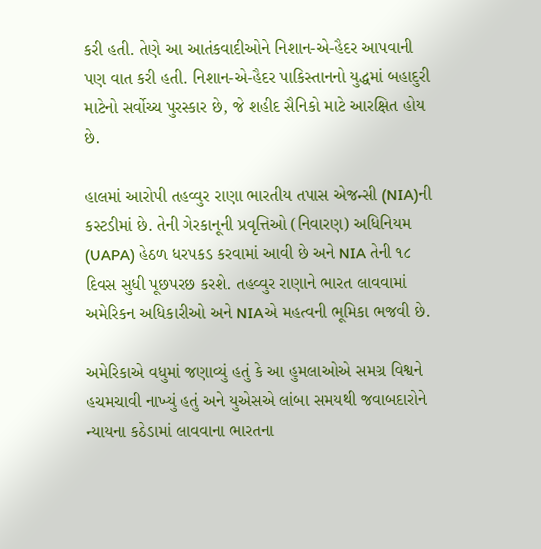કરી હતી. તેણે આ આતંકવાદીઓને નિશાન-એ-હૈદર આપવાની પણ વાત કરી હતી. નિશાન-એ-હૈદર પાકિસ્તાનનો યુદ્ધમાં બહાદુરી માટેનો સર્વોચ્ચ પુરસ્કાર છે, જે શહીદ સૈનિકો માટે આરક્ષિત હોય છે.

હાલમાં આરોપી તહવ્વુર રાણા ભારતીય તપાસ એજન્સી (NIA)ની કસ્ટડીમાં છે. તેની ગેરકાનૂની પ્રવૃત્તિઓ (નિવારણ) અધિનિયમ (UAPA) હેઠળ ધરપકડ કરવામાં આવી છે અને NIA તેની ૧૮ દિવસ સુધી પૂછપરછ કરશે. તહવ્વુર રાણાને ભારત લાવવામાં અમેરિકન અધિકારીઓ અને NIAએ મહત્વની ભૂમિકા ભજવી છે.

અમેરિકાએ વધુમાં જણાવ્યું હતું કે આ હુમલાઓએ સમગ્ર વિશ્વને હચમચાવી નાખ્યું હતું અને યુએસએ લાંબા સમયથી જવાબદારોને ન્યાયના કઠેડામાં લાવવાના ભારતના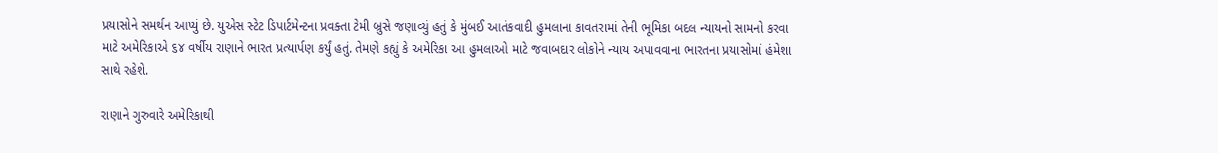પ્રયાસોને સમર્થન આપ્યું છે. યુએસ સ્ટેટ ડિપાર્ટમેન્ટના પ્રવક્તા ટેમી બ્રુસે જણાવ્યું હતું કે મુંબઈ આતંકવાદી હુમલાના કાવતરામાં તેની ભૂમિકા બદલ ન્યાયનો સામનો કરવા માટે અમેરિકાએ ૬૪ વર્ષીય રાણાને ભારત પ્રત્યાર્પણ કર્યું હતું. તેમણે કહ્યું કે અમેરિકા આ હુમલાઓ માટે જવાબદાર લોકોને ન્યાય અપાવવાના ભારતના પ્રયાસોમાં હંમેશા સાથે રહેશે.

રાણાને ગુરુવારે અમેરિકાથી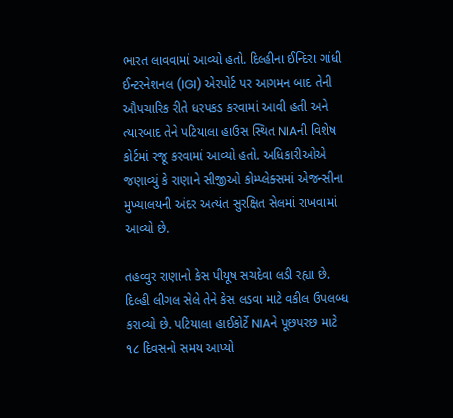ભારત લાવવામાં આવ્યો હતો. દિલ્હીના ઈન્દિરા ગાંધી ઈન્ટરનેશનલ (IGI) એરપોર્ટ પર આગમન બાદ તેની ઔપચારિક રીતે ધરપકડ કરવામાં આવી હતી અને ત્યારબાદ તેને પટિયાલા હાઉસ સ્થિત NIAની વિશેષ કોર્ટમાં રજૂ કરવામાં આવ્યો હતો. અધિકારીઓએ જણાવ્યું કે રાણાને સીજીઓ કોમ્પ્લેક્સમાં એજન્સીના મુખ્યાલયની અંદર અત્યંત સુરક્ષિત સેલમાં રાખવામાં આવ્યો છે.

તહવ્વુર રાણાનો કેસ પીયૂષ સચદેવા લડી રહ્યા છે. દિલ્હી લીગલ સેલે તેને કેસ લડવા માટે વકીલ ઉપલબ્ધ કરાવ્યો છે. પટિયાલા હાઈકોર્ટે NIAને પૂછપરછ માટે ૧૮ દિવસનો સમય આપ્યો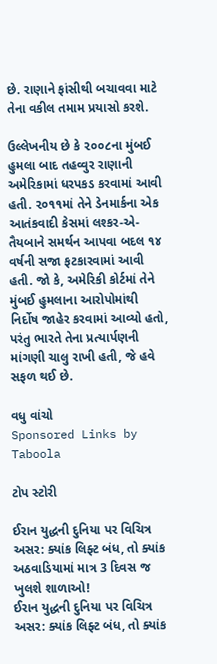છે. રાણાને ફાંસીથી બચાવવા માટે તેના વકીલ તમામ પ્રયાસો કરશે.

ઉલ્લેખનીય છે કે ૨૦૦૮ના મુંબઈ હુમલા બાદ તહવ્વુર રાણાની અમેરિકામાં ધરપકડ કરવામાં આવી હતી. ૨૦૧૧માં તેને ડેનમાર્કના એક આતંકવાદી કેસમાં લશ્કર-એ-તૈયબાને સમર્થન આપવા બદલ ૧૪ વર્ષની સજા ફટકારવામાં આવી હતી. જો કે, અમેરિકી કોર્ટમાં તેને મુંબઈ હુમલાના આરોપોમાંથી નિર્દોષ જાહેર કરવામાં આવ્યો હતો, પરંતુ ભારતે તેના પ્રત્યાર્પણની માંગણી ચાલુ રાખી હતી, જે હવે સફળ થઈ છે.

વધુ વાંચો
Sponsored Links by Taboola

ટોપ સ્ટોરી

ઈરાન યુદ્ધની દુનિયા પર વિચિત્ર અસર: ક્યાંક લિફ્ટ બંધ, તો ક્યાંક અઠવાડિયામાં માત્ર 3 દિવસ જ ખુલશે શાળાઓ!
ઈરાન યુદ્ધની દુનિયા પર વિચિત્ર અસર: ક્યાંક લિફ્ટ બંધ, તો ક્યાંક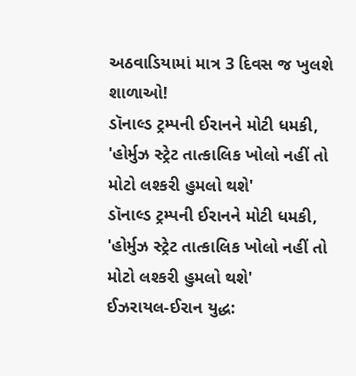અઠવાડિયામાં માત્ર 3 દિવસ જ ખુલશે શાળાઓ!
ડૉનાલ્ડ ટ્રમ્પની ઈરાનને મોટી ધમકી, 'હોર્મુઝ સ્ટ્રેટ તાત્કાલિક ખોલો નહીં તો મોટો લશ્કરી હુમલો થશે'
ડૉનાલ્ડ ટ્રમ્પની ઈરાનને મોટી ધમકી, 'હોર્મુઝ સ્ટ્રેટ તાત્કાલિક ખોલો નહીં તો મોટો લશ્કરી હુમલો થશે'
ઈઝરાયલ-ઈરાન યુદ્ધ: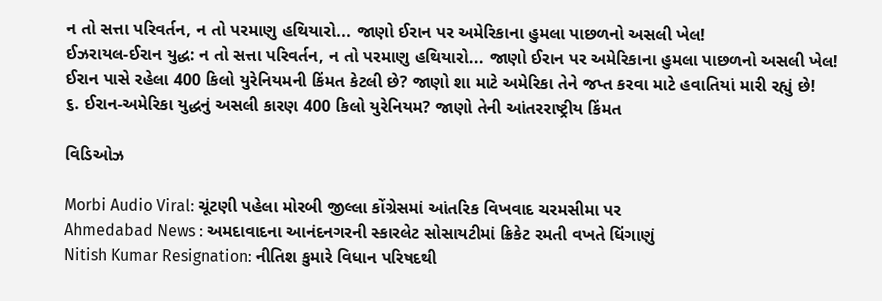ન તો સત્તા પરિવર્તન, ન તો પરમાણુ હથિયારો... જાણો ઈરાન પર અમેરિકાના હુમલા પાછળનો અસલી ખેલ!
ઈઝરાયલ-ઈરાન યુદ્ધ: ન તો સત્તા પરિવર્તન, ન તો પરમાણુ હથિયારો... જાણો ઈરાન પર અમેરિકાના હુમલા પાછળનો અસલી ખેલ!
ઈરાન પાસે રહેલા 400 કિલો યુરેનિયમની કિંમત કેટલી છે? જાણો શા માટે અમેરિકા તેને જપ્ત કરવા માટે હવાતિયાં મારી રહ્યું છે!
૬. ઈરાન-અમેરિકા યુદ્ધનું અસલી કારણ 400 કિલો યુરેનિયમ? જાણો તેની આંતરરાષ્ટ્રીય કિંમત

વિડિઓઝ

Morbi Audio Viral: ચૂંટણી પહેલા મોરબી જીલ્લા કોંગ્રેસમાં આંતરિક વિખવાદ ચરમસીમા પર
Ahmedabad News : અમદાવાદના આનંદનગરની સ્કારલેટ સોસાયટીમાં ક્રિકેટ રમતી વખતે ધિંગાણું
Nitish Kumar Resignation: નીતિશ કુમારે વિધાન પરિષદથી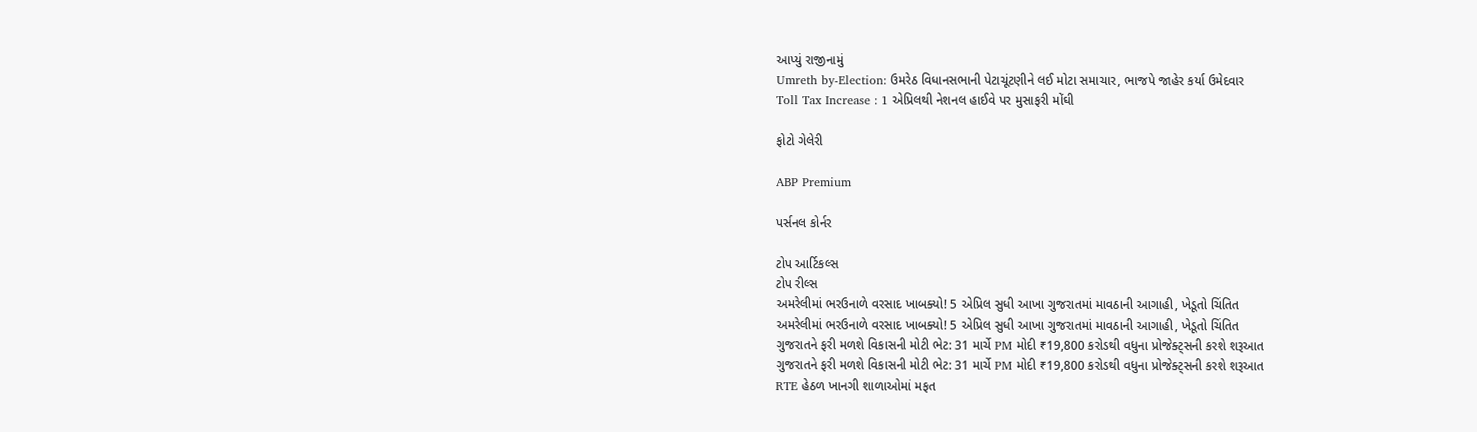આપ્યું રાજીનામું
Umreth by-Election: ઉમરેઠ વિધાનસભાની પેટાચૂંટણીને લઈ મોટા સમાચાર, ભાજપે જાહેર કર્યા ઉમેદવાર
Toll Tax Increase : 1 એપ્રિલથી નેશનલ હાઈવે પર મુસાફરી મોંઘી

ફોટો ગેલેરી

ABP Premium

પર્સનલ કોર્નર

ટોપ આર્ટિકલ્સ
ટોપ રીલ્સ
અમરેલીમાં ભરઉનાળે વરસાદ ખાબક્યો! 5 એપ્રિલ સુધી આખા ગુજરાતમાં માવઠાની આગાહી, ખેડૂતો ચિંતિત
અમરેલીમાં ભરઉનાળે વરસાદ ખાબક્યો! 5 એપ્રિલ સુધી આખા ગુજરાતમાં માવઠાની આગાહી, ખેડૂતો ચિંતિત
ગુજરાતને ફરી મળશે વિકાસની મોટી ભેટ: 31 માર્ચે PM મોદી ₹19,800 કરોડથી વધુના પ્રોજેક્ટ્સની કરશે શરૂઆત
ગુજરાતને ફરી મળશે વિકાસની મોટી ભેટ: 31 માર્ચે PM મોદી ₹19,800 કરોડથી વધુના પ્રોજેક્ટ્સની કરશે શરૂઆત
RTE હેઠળ ખાનગી શાળાઓમાં મફત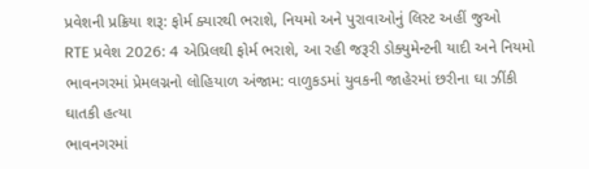પ્રવેશની પ્રક્રિયા શરૂ: ફોર્મ ક્યારથી ભરાશે, નિયમો અને પુરાવાઓનું લિસ્ટ અહીં જુઓ
RTE પ્રવેશ 2026: 4 એપ્રિલથી ફોર્મ ભરાશે, આ રહી જરૂરી ડોક્યુમેન્ટની યાદી અને નિયમો
ભાવનગરમાં પ્રેમલગ્નનો લોહિયાળ અંજામ: વાળુકડમાં યુવકની જાહેરમાં છરીના ઘા ઝીંકી ઘાતકી હત્યા
ભાવનગરમાં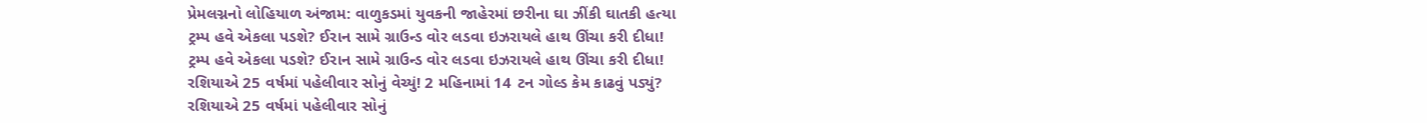પ્રેમલગ્નનો લોહિયાળ અંજામ: વાળુકડમાં યુવકની જાહેરમાં છરીના ઘા ઝીંકી ઘાતકી હત્યા
ટ્રમ્પ હવે એકલા પડશે? ઈરાન સામે ગ્રાઉન્ડ વોર લડવા ઇઝરાયલે હાથ ઊંચા કરી દીધા!
ટ્રમ્પ હવે એકલા પડશે? ઈરાન સામે ગ્રાઉન્ડ વોર લડવા ઇઝરાયલે હાથ ઊંચા કરી દીધા!
રશિયાએ 25 વર્ષમાં પહેલીવાર સોનું વેચ્યું! 2 મહિનામાં 14 ટન ગોલ્ડ કેમ કાઢવું પડ્યું?
રશિયાએ 25 વર્ષમાં પહેલીવાર સોનું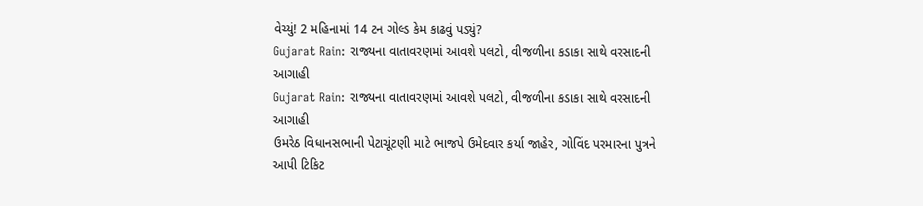વેચ્યું! 2 મહિનામાં 14 ટન ગોલ્ડ કેમ કાઢવું પડ્યું?
Gujarat Rain: રાજ્યના વાતાવરણમાં આવશે પલટો, વીજળીના કડાકા સાથે વરસાદની આગાહી
Gujarat Rain: રાજ્યના વાતાવરણમાં આવશે પલટો, વીજળીના કડાકા સાથે વરસાદની આગાહી
ઉમરેઠ વિધાનસભાની પેટાચૂંટણી માટે ભાજપે ઉમેદવાર કર્યા જાહેર, ગોવિંદ પરમારના પુત્રને આપી ટિકિટ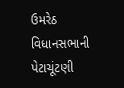ઉમરેઠ વિધાનસભાની પેટાચૂંટણી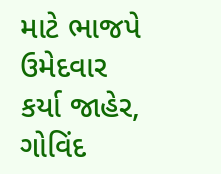માટે ભાજપે ઉમેદવાર કર્યા જાહેર, ગોવિંદ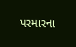પરમારના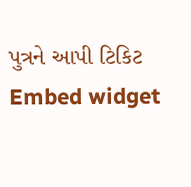પુત્રને આપી ટિકિટ
Embed widget